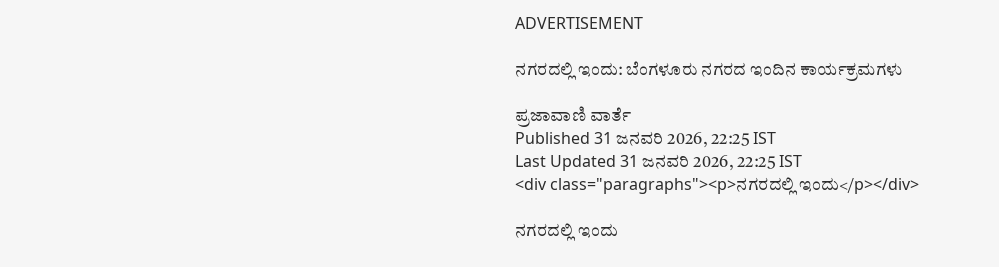ADVERTISEMENT

ನಗರದಲ್ಲಿ ಇಂದು: ಬೆಂಗಳೂರು ನಗರದ ಇಂದಿನ ಕಾರ್ಯಕ್ರಮಗಳು

ಪ್ರಜಾವಾಣಿ ವಾರ್ತೆ
Published 31 ಜನವರಿ 2026, 22:25 IST
Last Updated 31 ಜನವರಿ 2026, 22:25 IST
<div class="paragraphs"><p>ನಗರದಲ್ಲಿ ಇಂದು</p></div>

ನಗರದಲ್ಲಿ ಇಂದು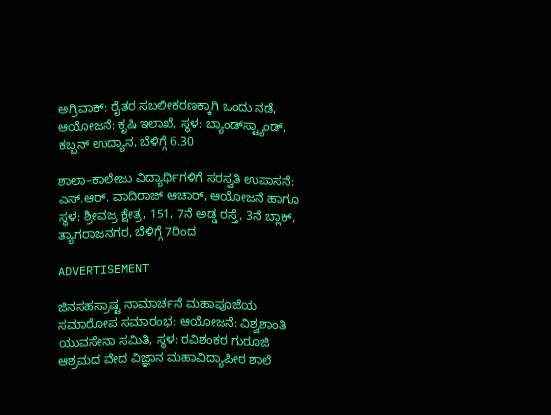ಅಗ್ರಿವಾಕ್: ರೈತರ ಸಬಲೀಕರಣಕ್ಕಾಗಿ ಒಂದು ನಡೆ, ಆಯೋಜನೆ: ಕೃಷಿ ಇಲಾಖೆ, ಸ್ಥಳ: ಬ್ಯಾಂಡ್‌ಸ್ಟ್ಯಾಂಡ್, ಕಬ್ಬನ್ ಉದ್ಯಾನ, ಬೆಳಿಗ್ಗೆ 6.30

ಶಾಲಾ–ಕಾಲೇಜು ವಿದ್ಯಾರ್ಥಿಗಳಿಗೆ ಸರಸ್ವತಿ ಉಪಾಸನೆ: ಎಸ್‌.ಆರ್. ವಾದಿರಾಜ್ ಆಚಾರ್, ಆಯೋಜನೆ ಹಾಗೂ ಸ್ಥಳ: ಶ್ರೀವಜ್ರ ಕ್ಷೇತ್ರ, 151, 7ನೆ ಅಡ್ಡ ರಸ್ತೆ, 3ನೆ ಬ್ಲಾಕ್‌, ತ್ಯಾಗರಾಜನಗರ, ಬೆಳಿಗ್ಗೆ 7ರಿಂದ

ADVERTISEMENT

ಜಿನಸಹಸ್ರಾಷ್ಟ ನಾಮಾರ್ಚನೆ ಮಹಾಪೂಜೆಯ ಸಮಾರೋಪ ಸಮಾರಂಭ: ಆಯೋಜನೆ: ವಿಶ್ವಶಾಂತಿ ಯುವಸೇನಾ ಸಮಿತಿ, ಸ್ಥಳ: ರವಿಶಂಕರ ಗುರೂಜಿ ಆಶ್ರಮದ ವೇದ ವಿಜ್ಞಾನ ಮಹಾವಿದ್ಯಾಪೀಠ ಶಾಲೆ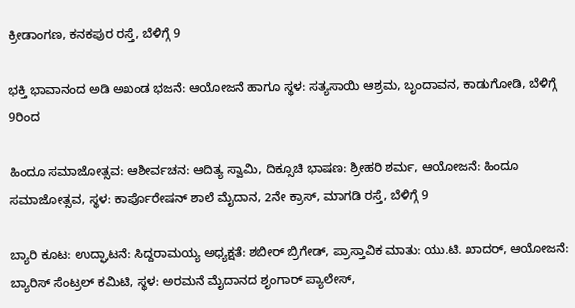ಕ್ರೀಡಾಂಗಣ, ಕನಕಪುರ ರಸ್ತೆ, ಬೆಳಿಗ್ಗೆ 9

ಭಕ್ತಿ ಭಾವಾನಂದ ಅಡಿ ಅಖಂಡ ಭಜನೆ: ಆಯೋಜನೆ ಹಾಗೂ ಸ್ಥಳ: ಸತ್ಯಸಾಯಿ ಆಶ್ರಮ, ಬೃಂದಾವನ, ಕಾಡುಗೋಡಿ, ಬೆಳಿಗ್ಗೆ 9ರಿಂದ

ಹಿಂದೂ ಸಮಾಜೋತ್ಸವ: ಆಶೀರ್ವಚನ: ಆದಿತ್ಯ ಸ್ವಾಮಿ, ದಿಕ್ಸೂಚಿ ಭಾಷಣ: ಶ್ರೀಹರಿ ಶರ್ಮ, ಆಯೋಜನೆ: ಹಿಂದೂ ಸಮಾಜೋತ್ಸವ, ಸ್ಥಳ: ಕಾರ್ಪೊರೇಷನ್ ಶಾಲೆ ಮೈದಾನ, 2ನೇ ಕ್ರಾಸ್, ಮಾಗಡಿ ರಸ್ತೆ, ಬೆಳಿಗ್ಗೆ 9

ಬ್ಯಾರಿ ಕೂಟ: ಉದ್ಘಾಟನೆ: ಸಿದ್ದರಾಮಯ್ಯ ಅಧ್ಯಕ್ಷತೆ: ಶಬೀರ್ ಬ್ರಿಗೇಡ್, ಪ್ರಾಸ್ತಾವಿಕ ಮಾತು: ಯು.ಟಿ. ಖಾದರ್‌, ಆಯೋಜನೆ: ಬ್ಯಾರಿಸ್ ಸೆಂಟ್ರಲ್ ಕಮಿಟಿ, ಸ್ಥಳ: ಅರಮನೆ ಮೈದಾನದ ಶೃಂಗಾರ್ ಪ್ಯಾಲೇಸ್‌,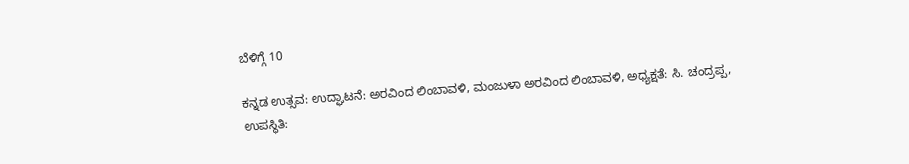ಬೆಳಿಗ್ಗೆ 10

ಕನ್ನಡ ಉತ್ಸವ: ಉದ್ಘಾಟನೆ: ಅರವಿಂದ ಲಿಂಬಾವಳಿ, ಮಂಜುಳಾ ಅರವಿಂದ ಲಿಂಬಾವಳಿ, ಅಧ್ಯಕ್ಷತೆ: ಸಿ. ಚಂದ್ರಪ್ಪ, ಉಪಸ್ಥಿತಿ: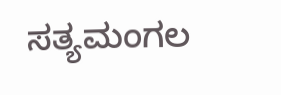ಸತ್ಯಮಂಗಲ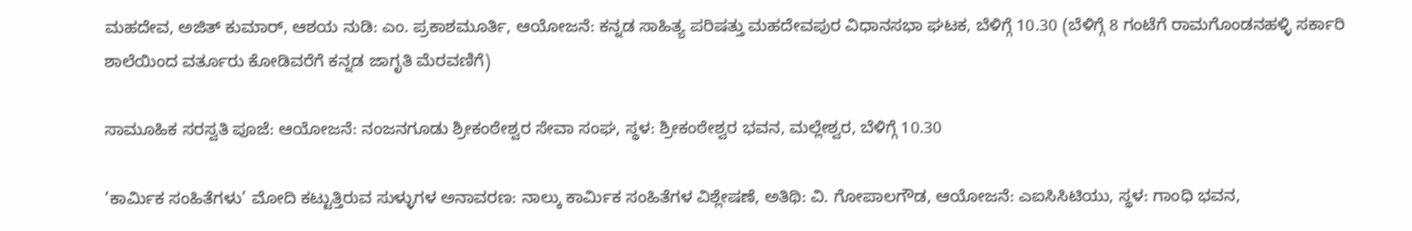ಮಹದೇವ, ಅಜಿತ್ ಕುಮಾರ್, ಆಶಯ ನುಡಿ: ಎಂ. ಪ್ರಕಾಶಮೂರ್ತಿ, ಆಯೋಜನೆ: ಕನ್ನಡ ಸಾಹಿತ್ಯ ಪರಿಷತ್ತು ಮಹದೇವಪುರ ವಿಧಾನಸಭಾ ಘಟಕ, ಬೆಳಿಗ್ಗೆ 10.30 (ಬೆಳಿಗ್ಗೆ 8 ಗಂಟೆಗೆ ರಾಮಗೊಂಡನಹಳ್ಳಿ ಸರ್ಕಾರಿ ಶಾಲೆಯಿಂದ ವರ್ತೂರು ಕೋಡಿವರೆಗೆ ಕನ್ನಡ ಜಾಗೃತಿ ಮೆರವಣಿಗೆ)

ಸಾಮೂಹಿಕ ಸರಸ್ವತಿ ಪೂಜೆ: ಆಯೋಜನೆ: ನಂಜನಗೂಡು ಶ್ರೀಕಂಠೇಶ್ವರ ಸೇವಾ ಸಂಘ, ಸ್ಥಳ: ಶ್ರೀಕಂಠೇಶ್ವರ ಭವನ, ಮಲ್ಲೇಶ್ವರ, ಬೆಳಿಗ್ಗೆ 10.30

‘ಕಾರ್ಮಿಕ ಸಂಹಿತೆಗಳು’ ಮೋದಿ ಕಟ್ಟುತ್ತಿರುವ ಸುಳ್ಳುಗಳ ಅನಾವರಣ: ನಾಲ್ಕು ಕಾರ್ಮಿಕ ಸಂಹಿತೆಗಳ ವಿಶ್ಲೇಷಣೆ, ಅತಿಥಿ: ವಿ. ಗೋಪಾಲಗೌಡ, ಆಯೋಜನೆ: ಎಐಸಿಸಿಟಿಯು, ಸ್ಥಳ: ಗಾಂಧಿ ಭವನ,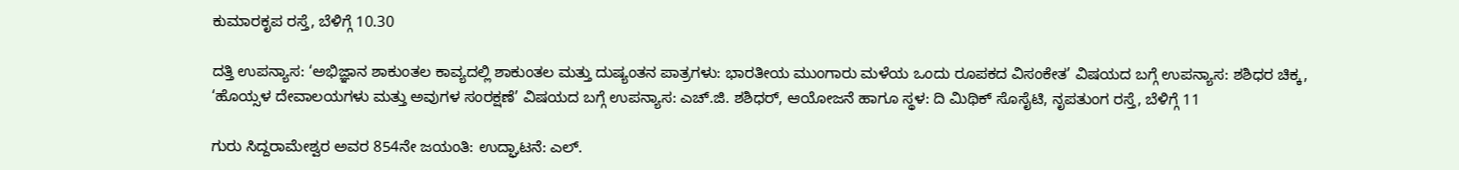ಕುಮಾರಕೃಪ ರಸ್ತೆ, ಬೆಳಿಗ್ಗೆ 10.30

ದತ್ತಿ ಉಪನ್ಯಾಸ: ‘ಅಭಿಜ್ಞಾನ ಶಾಕುಂತಲ ಕಾವ್ಯದಲ್ಲಿ ಶಾಕುಂತಲ ಮತ್ತು ದುಷ್ಯಂತನ ಪಾತ್ರಗಳು: ಭಾರತೀಯ ಮುಂಗಾರು ಮಳೆಯ ಒಂದು ರೂಪಕದ ವಿಸಂಕೇತ’ ವಿಷಯದ ಬಗ್ಗೆ ಉಪನ್ಯಾಸ: ಶಶಿಧರ ಚಿಕ್ಕ, ‘ಹೊಯ್ಸಳ ದೇವಾಲಯಗಳು ಮತ್ತು ಅವುಗಳ ಸಂರಕ್ಷಣೆ’ ವಿಷಯದ ಬಗ್ಗೆ ಉಪನ್ಯಾಸ: ಎಚ್.ಜಿ. ಶಶಿಧರ್, ಆಯೋಜನೆ ಹಾಗೂ ಸ್ಥಳ: ದಿ ಮಿಥಿಕ್ ಸೊಸೈಟಿ, ನೃಪತುಂಗ ರಸ್ತೆ, ಬೆಳಿಗ್ಗೆ 11

ಗುರು ಸಿದ್ದರಾಮೇಶ್ವರ ಅವರ 854ನೇ ಜಯಂತಿ: ಉದ್ಘಾಟನೆ: ಎಲ್.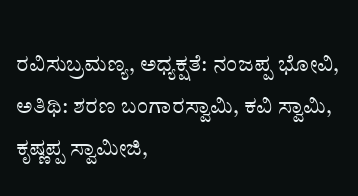ರವಿಸುಬ್ರಮಣ್ಯ, ಅಧ್ಯಕ್ಷತೆ: ನಂಜಪ್ಪ ಭೋವಿ, ಅತಿಥಿ: ಶರಣ ಬಂಗಾರಸ್ವಾಮಿ, ಕವಿ ಸ್ವಾಮಿ, ಕೃಷ್ಣಪ್ಪ ಸ್ವಾಮೀಜಿ,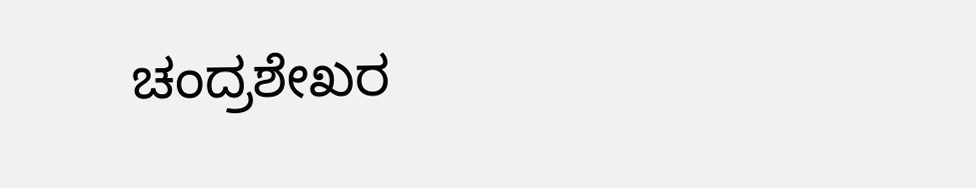ಚಂದ್ರಶೇಖರ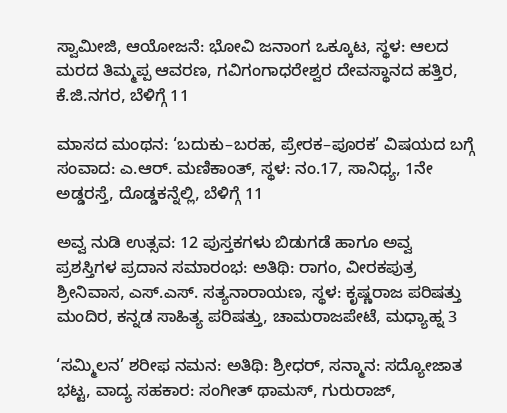ಸ್ವಾಮೀಜಿ, ಆಯೋಜನೆ: ಭೋವಿ ಜನಾಂಗ ಒಕ್ಕೂಟ, ಸ್ಥಳ: ಆಲದ ಮರದ ತಿಮ್ಮಪ್ಪ ಆವರಣ, ಗವಿಗಂಗಾಧರೇಶ್ವರ ದೇವಸ್ಥಾನದ ಹತ್ತಿರ, ಕೆ.ಜಿ.ನಗರ, ಬೆಳಿಗ್ಗೆ 11

ಮಾಸದ ಮಂಥನ: ‘ಬದುಕು–ಬರಹ, ಪ್ರೇರಕ–ಪೂರಕ’ ವಿಷಯದ ಬಗ್ಗೆ ಸಂವಾದ: ಎ.ಆರ್. ಮಣಿಕಾಂತ್, ಸ್ಥಳ: ನಂ.17, ಸಾನಿಧ್ಯ, 1ನೇ ಅಡ್ಡರಸ್ತೆ, ದೊಡ್ಡಕನ್ನೆಲ್ಲಿ, ಬೆಳಿಗ್ಗೆ 11

ಅವ್ವ ನುಡಿ ಉತ್ಸವ: 12 ಪುಸ್ತಕಗಳು ಬಿಡುಗಡೆ ಹಾಗೂ ಅವ್ವ ಪ್ರಶಸ್ತಿಗಳ ಪ್ರದಾನ ಸಮಾರಂಭ: ಅತಿಥಿ: ರಾಗಂ, ವೀರಕಪುತ್ರ ಶ್ರೀನಿವಾಸ, ಎಸ್.ಎಸ್. ಸತ್ಯನಾರಾಯಣ, ಸ್ಥಳ: ಕೃಷ್ಣರಾಜ ಪರಿಷತ್ತು ಮಂದಿರ, ಕನ್ನಡ ಸಾಹಿತ್ಯ ಪರಿಷತ್ತು, ಚಾಮರಾಜಪೇಟೆ, ಮಧ್ಯಾಹ್ನ 3

‘ಸಮ್ಮಿಲನ’ ಶರೀಫ ನಮನ: ಅತಿಥಿ: ಶ್ರೀಧರ್, ಸನ್ಮಾನ: ಸದ್ಯೋಜಾತ ಭಟ್ಟ, ವಾದ್ಯ ಸಹಕಾರ: ಸಂಗೀತ್ ಥಾಮಸ್, ಗುರುರಾಜ್,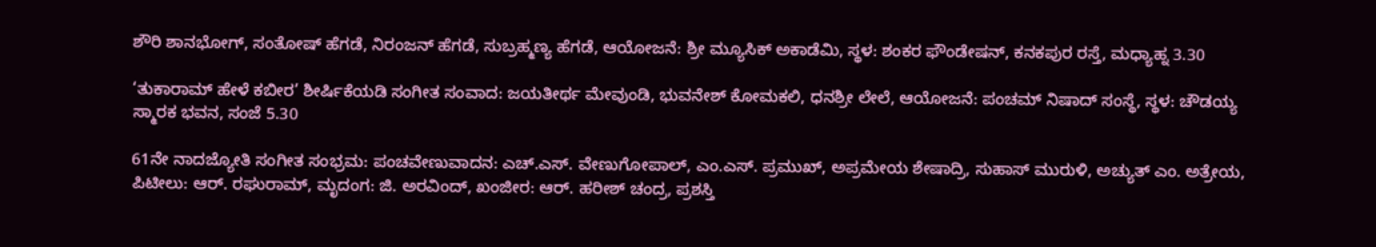ಶೌರಿ ಶಾನಭೋಗ್, ಸಂತೋಷ್ ಹೆಗಡೆ, ನಿರಂಜನ್ ಹೆಗಡೆ, ಸುಬ್ರಹ್ಮಣ್ಯ ಹೆಗಡೆ, ಆಯೋಜನೆ: ಶ್ರೀ ಮ್ಯೂಸಿಕ್ ಅಕಾಡೆಮಿ, ಸ್ಥಳ: ಶಂಕರ ಫೌಂಡೇಷನ್, ಕನಕಪುರ ರಸ್ತೆ, ಮಧ್ಯಾಹ್ನ 3.30

‘ತುಕಾರಾಮ್ ಹೇಳೆ ಕಬೀರ’ ಶೀರ್ಷಿಕೆಯಡಿ ಸಂಗೀತ ಸಂವಾದ: ಜಯತೀರ್ಥ ಮೇವುಂಡಿ, ಭುವನೇಶ್ ಕೋಮಕಲಿ, ಧನಶ್ರೀ ಲೇಲೆ, ಆಯೋಜನೆ: ಪಂಚಮ್ ನಿಷಾದ್ ಸಂಸ್ಥೆ, ಸ್ಥಳ: ಚೌಡಯ್ಯ ಸ್ಮಾರಕ ಭವನ, ಸಂಜೆ 5.30

61ನೇ ನಾದಜ್ಯೋತಿ ಸಂಗೀತ ಸಂಭ್ರಮ: ಪಂಚವೇಣುವಾದನ: ಎಚ್.ಎಸ್. ವೇಣುಗೋಪಾಲ್, ಎಂ.ಎಸ್. ಪ್ರಮುಖ್, ಅಪ್ರಮೇಯ ಶೇಷಾದ್ರಿ, ಸುಹಾಸ್ ಮುರುಳಿ, ಅಚ್ಯುತ್ ಎಂ. ಅತ್ರೇಯ, ಪಿಟೀಲು: ಆರ್. ರಘುರಾಮ್, ಮೃದಂಗ: ಜಿ. ಅರವಿಂದ್, ಖಂಜೀರ: ಆರ್. ಹರೀಶ್ ಚಂದ್ರ, ಪ್ರಶಸ್ತಿ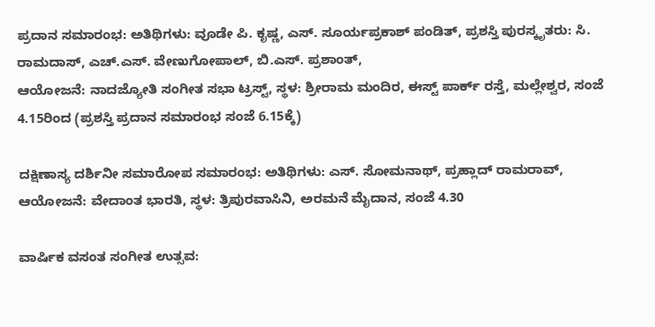ಪ್ರದಾನ ಸಮಾರಂಭ: ಅತಿಥಿಗಳು: ವೂಡೇ ಪಿ. ಕೃಷ್ಣ, ಎಸ್. ಸೂರ್ಯಪ್ರಕಾಶ್ ಪಂಡಿತ್, ಪ್ರಶಸ್ತಿ ಪುರಸ್ಕೃತರು: ಸಿ. ರಾಮದಾಸ್, ಎಚ್.ಎಸ್. ವೇಣುಗೋಪಾಲ್, ಬಿ.ಎಸ್. ಪ್ರಶಾಂತ್,
ಆಯೋಜನೆ: ನಾದಜ್ಯೋತಿ ಸಂಗೀತ ಸಭಾ ಟ್ರಸ್ಟ್, ಸ್ಥಳ: ಶ್ರೀರಾಮ ಮಂದಿರ, ಈಸ್ಟ್‌ ಪಾರ್ಕ್‌ ರಸ್ತೆ, ಮಲ್ಲೇಶ್ವರ, ಸಂಜೆ 4.15ರಿಂದ (ಪ್ರಶಸ್ತಿ ಪ್ರದಾನ ಸಮಾರಂಭ ಸಂಜೆ 6.15ಕ್ಕೆ)

ದಕ್ಷಿಣಾಸ್ಯ ದರ್ಶಿನೀ ಸಮಾರೋಪ ಸಮಾರಂಭ: ಅತಿಥಿಗಳು: ಎಸ್. ಸೋಮನಾಥ್, ಪ್ರಹ್ಲಾದ್ ರಾಮರಾವ್, ಆಯೋಜನೆ: ವೇದಾಂತ ಭಾರತಿ, ಸ್ಥಳ: ತ್ರಿಪುರವಾಸಿನಿ, ಅರಮನೆ ಮೈದಾನ, ಸಂಜೆ 4.30

ವಾರ್ಷಿಕ ವಸಂತ ಸಂಗೀತ ಉತ್ಸವ: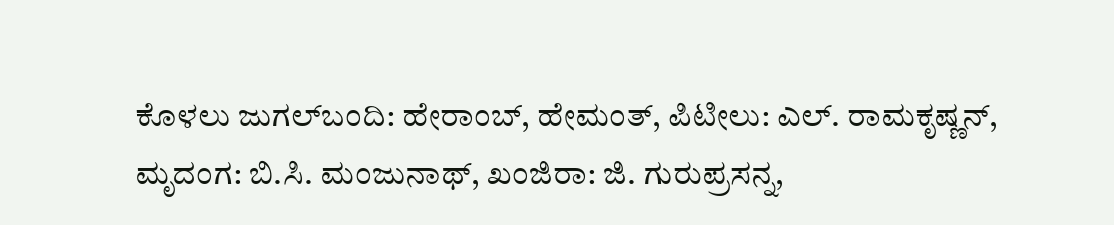ಕೊಳಲು ಜುಗಲ್‌ಬಂದಿ: ಹೇರಾಂಬ್, ಹೇಮಂತ್, ಪಿಟೀಲು: ಎಲ್. ರಾಮಕೃಷ್ಣನ್, ಮೃದಂಗ: ಬಿ.ಸಿ. ಮಂಜುನಾಥ್, ಖಂಜಿರಾ: ಜಿ. ಗುರುಪ್ರಸನ್ನ,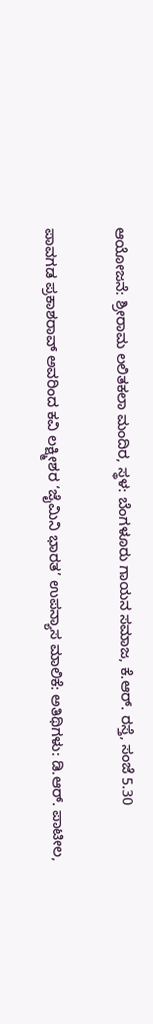ಆಯೋಜನೆ: ಶ್ರೀರಾಮ ಲಲಿತಕಲಾ ಮಂದಿರ, ಸ್ಥಳ: ಬೆಂಗಳೂರು ಗಾಯನ ಸಮಾಜ, ಕೆ.ಆರ್. ರಸ್ತೆ, ಸಂಜೆ 5.30

ಪಾವಗಡ ಪ್ರಕಾಶರಾವ್ ಅವರಿಂದ ಕವಿ ಲಕ್ಷ್ಮೀಶರ ‘ಜೈಮಿನಿ ಭಾರತ’ ಉಪನ್ಯಾಸ ಮಾಲಿಕೆ: ಅತಿಥಿಗಳು: ಡಿ.ಆರ್. ಪಾಟೀಲ,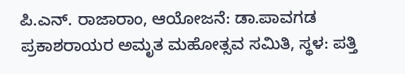ಪಿ.ಎನ್. ರಾಜಾರಾಂ, ಆಯೋಜನೆ: ಡಾ.ಪಾವಗಡ ಪ್ರಕಾಶರಾಯರ ಅಮೃತ ಮಹೋತ್ಸವ ಸಮಿತಿ, ಸ್ಥಳ: ಪತ್ತಿ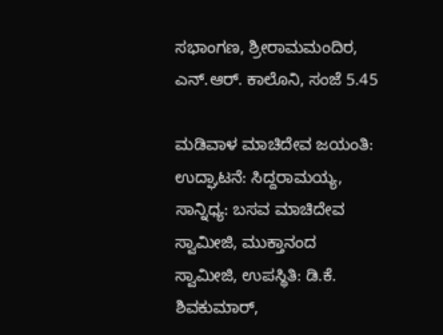ಸಭಾಂಗಣ, ಶ್ರೀರಾಮಮಂದಿರ, ಎನ್.ಆರ್. ಕಾಲೊನಿ, ಸಂಜೆ 5.45

ಮಡಿವಾಳ ಮಾಚಿದೇವ ಜಯಂತಿ: ಉದ್ಘಾಟನೆ: ಸಿದ್ದರಾಮಯ್ಯ, ಸಾನ್ನಿಧ್ಯ: ಬಸವ ಮಾಚಿದೇವ ಸ್ವಾಮೀಜಿ, ಮುಕ್ತಾನಂದ ಸ್ವಾಮೀಜಿ, ಉಪಸ್ಥಿತಿ: ಡಿ.ಕೆ. ಶಿವಕುಮಾರ್,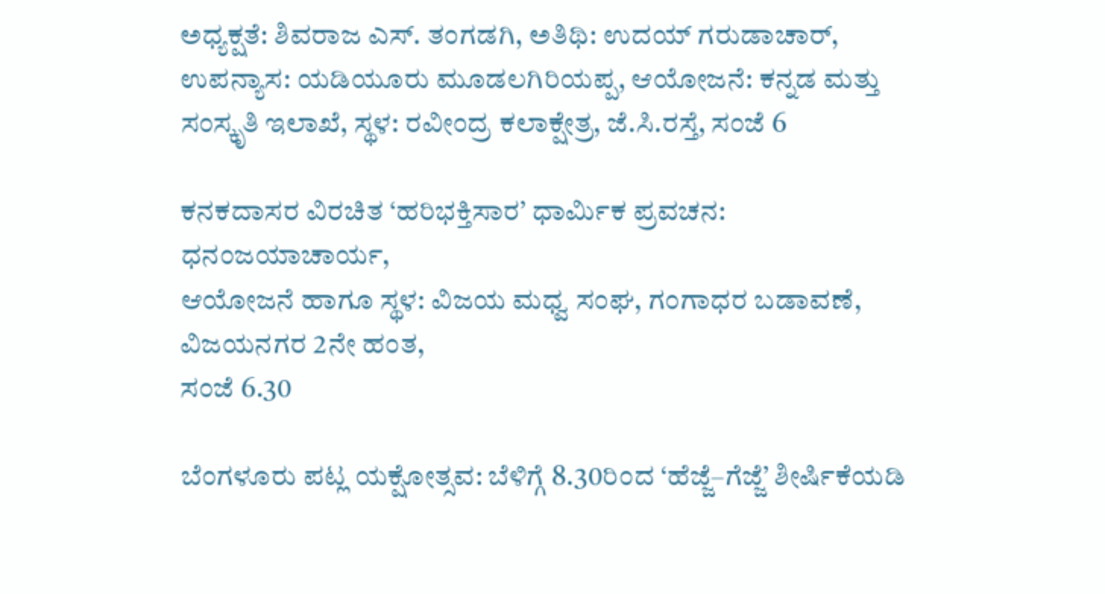ಅಧ್ಯಕ್ಷತೆ: ಶಿವರಾಜ ಎಸ್. ತಂಗಡಗಿ, ಅತಿಥಿ: ಉದಯ್ ಗರುಡಾಚಾರ್, ಉಪನ್ಯಾಸ: ಯಡಿಯೂರು ಮೂಡಲಗಿರಿಯಪ್ಪ, ಆಯೋಜನೆ: ಕನ್ನಡ ಮತ್ತು ಸಂಸ್ಕೃತಿ ಇಲಾಖೆ, ಸ್ಥಳ: ರವೀಂದ್ರ ಕಲಾಕ್ಷೇತ್ರ, ಜೆ.ಸಿ.ರಸ್ತೆ, ಸಂಜೆ 6

ಕನಕದಾಸರ ವಿರಚಿತ ‘ಹರಿಭಕ್ತಿಸಾರ’ ಧಾರ್ಮಿಕ ಪ್ರವಚನ: ಧನಂಜಯಾಚಾರ್ಯ,
ಆಯೋಜನೆ ಹಾಗೂ ಸ್ಥಳ: ವಿಜಯ ಮಧ್ವ ಸಂಘ, ಗಂಗಾಧರ ಬಡಾವಣೆ, ವಿಜಯನಗರ 2ನೇ ಹಂತ,
ಸಂಜೆ 6.30

ಬೆಂಗಳೂರು ಪಟ್ಲ ಯಕ್ಷೋತ್ಸವ: ಬೆಳಿಗ್ಗೆ 8.30ರಿಂದ ‘ಹೆಜ್ಜೆ–ಗೆಜ್ಜೆ’ ಶೀರ್ಷಿಕೆಯಡಿ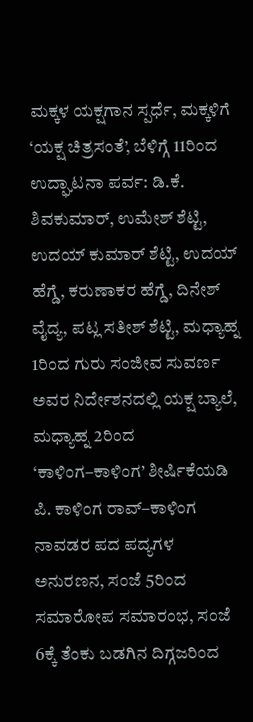ಮಕ್ಕಳ ಯಕ್ಷಗಾನ ಸ್ಪರ್ಧೆ, ಮಕ್ಕಳಿಗೆ ‘ಯಕ್ಷ ಚಿತ್ರಸಂತೆ’, ಬೆಳಿಗ್ಗೆ 11ರಿಂದ ಉದ್ಘಾಟನಾ ಪರ್ವ: ಡಿ.ಕೆ. ಶಿವಕುಮಾರ್, ಉಮೇಶ್ ಶೆಟ್ಟಿ, ಉದಯ್ ಕುಮಾರ್ ಶೆಟ್ಟಿ, ಉದಯ್ ಹೆಗ್ಡೆ, ಕರುಣಾಕರ ಹೆಗ್ಡೆ, ದಿನೇಶ್ ವೈದ್ಯ, ಪಟ್ಲ ಸತೀಶ್ ಶೆಟ್ಟಿ, ಮಧ್ಯಾಹ್ನ 1ರಿಂದ ಗುರು ಸಂಜೀವ ಸುವರ್ಣ ಅವರ ನಿರ್ದೇಶನದಲ್ಲಿ ಯಕ್ಷ ಬ್ಯಾಲೆ, ಮಧ್ಯಾಹ್ನ 2ರಿಂದ ‘ಕಾಳಿಂಗ–ಕಾಳಿಂಗ’ ಶೀರ್ಷಿಕೆಯಡಿ ಪಿ. ಕಾಳಿಂಗ ರಾವ್–ಕಾಳಿಂಗ ನಾವಡರ ಪದ ಪದ್ಯಗಳ ಅನುರಣನ, ಸಂಜೆ 5ರಿಂದ ಸಮಾರೋಪ ಸಮಾರಂಭ, ಸಂಜೆ 6ಕ್ಕೆ ತೆಂಕು ಬಡಗಿನ ದಿಗ್ಗಜರಿಂದ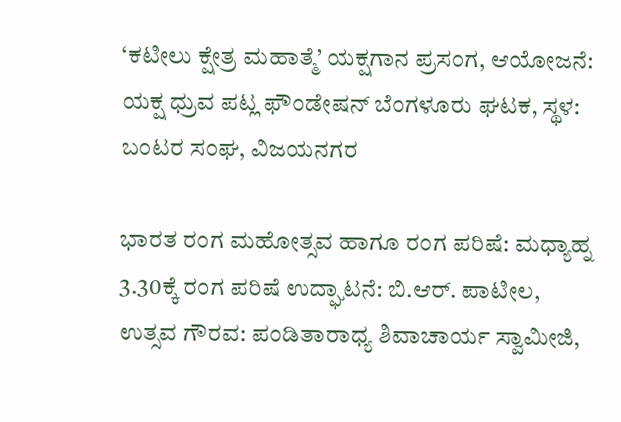‘ಕಟೀಲು ಕ್ಷೇತ್ರ ಮಹಾತ್ಮೆ’ ಯಕ್ಷಗಾನ ಪ್ರಸಂಗ, ಆಯೋಜನೆ: ಯಕ್ಷ ಧ್ರುವ ಪಟ್ಲ ಫೌಂಡೇಷನ್‌ ಬೆಂಗಳೂರು ಘಟಕ, ಸ್ಥಳ: ಬಂಟರ ಸಂಘ, ವಿಜಯನಗರ

ಭಾರತ ರಂಗ ಮಹೋತ್ಸವ ಹಾಗೂ ರಂಗ ಪರಿಷೆ: ಮಧ್ಯಾಹ್ನ 3.30ಕ್ಕೆ ರಂಗ ಪರಿಷೆ ಉದ್ಘಾಟನೆ: ಬಿ.ಆರ್. ಪಾಟೀಲ, ಉತ್ಸವ ಗೌರವ: ಪಂಡಿತಾರಾಧ್ಯ ಶಿವಾಚಾರ್ಯ ಸ್ವಾಮೀಜಿ,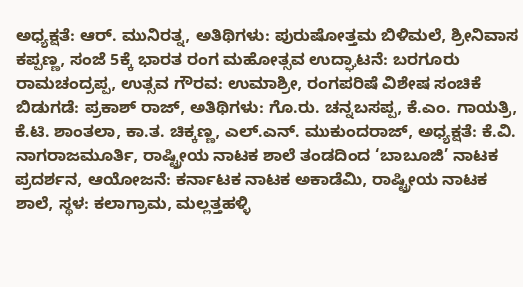ಅಧ್ಯಕ್ಷತೆ: ಆರ್. ಮುನಿರತ್ನ, ಅತಿಥಿಗಳು: ಪುರುಷೋತ್ತಮ ಬಿಳಿಮಲೆ, ಶ್ರೀನಿವಾಸ ಕಪ್ಪಣ್ಣ, ಸಂಜೆ 5ಕ್ಕೆ ಭಾರತ ರಂಗ ಮಹೋತ್ಸವ ಉದ್ಘಾಟನೆ: ಬರಗೂರು ರಾಮಚಂದ್ರಪ್ಪ, ಉತ್ಸವ ಗೌರವ: ಉಮಾಶ್ರೀ, ರಂಗಪರಿಷೆ ವಿಶೇಷ ಸಂಚಿಕೆ ಬಿಡುಗಡೆ: ಪ್ರಕಾಶ್ ರಾಜ್, ಅತಿಥಿಗಳು: ಗೊ.ರು. ಚನ್ನಬಸಪ್ಪ, ಕೆ.ಎಂ. ಗಾಯತ್ರಿ, ಕೆ.ಟಿ. ಶಾಂತಲಾ, ಕಾ.ತ. ಚಿಕ್ಕಣ್ಣ, ಎಲ್.ಎನ್. ಮುಕುಂದರಾಜ್, ಅಧ್ಯಕ್ಷತೆ: ಕೆ.ವಿ. ನಾಗರಾಜಮೂರ್ತಿ, ರಾಷ್ಟ್ರೀಯ ನಾಟಕ ಶಾಲೆ ತಂಡದಿಂದ ‘ಬಾಬೂಜಿ’ ನಾಟಕ ಪ್ರದರ್ಶನ, ಆಯೋಜನೆ: ಕರ್ನಾಟಕ ನಾಟಕ ಅಕಾಡೆಮಿ, ರಾಷ್ಟ್ರೀಯ ನಾಟಕ ಶಾಲೆ, ಸ್ಥಳ: ಕಲಾಗ್ರಾಮ, ಮಲ್ಲತ್ತಹಳ್ಳಿ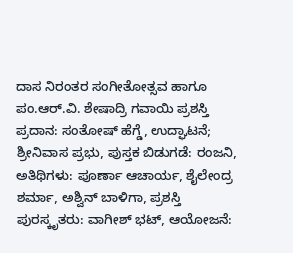ದಾಸ ನಿರಂತರ ಸಂಗೀತೋತ್ಸವ ಹಾಗೂ ಪಂ.ಆರ್.ವಿ. ಶೇಷಾದ್ರಿ ಗವಾಯಿ ಪ್ರಶಸ್ತಿ ಪ್ರದಾನ: ಸಂತೋಷ್ ಹೆಗ್ಡೆ, ಉದ್ಘಾಟನೆ; ಶ್ರೀನಿವಾಸ ಪ್ರಭು, ಪುಸ್ತಕ ಬಿಡುಗಡೆ: ರಂಜನಿ, ಅತಿಥಿಗಳು: ಪೂರ್ಣಾ ಆಚಾರ್ಯ, ಶೈಲೇಂದ್ರ ಶರ್ಮಾ, ಅಶ್ವಿನ್ ಬಾಳಿಗಾ, ಪ್ರಶಸ್ತಿ ಪುರಸ್ಕೃತರು: ವಾಗೀಶ್ ಭಟ್, ಆಯೋಜನೆ: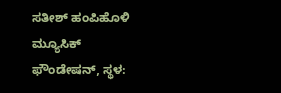ಸತೀಶ್ ಹಂಪಿಹೊಳಿ ಮ್ಯೂಸಿಕ್ ಫೌಂಡೇಷನ್, ಸ್ಥಳ: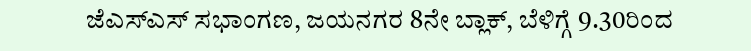ಜೆಎಸ್ಎಸ್ ಸಭಾಂಗಣ, ಜಯನಗರ 8ನೇ ಬ್ಲಾಕ್, ಬೆಳಿಗ್ಗೆ 9.30ರಿಂದ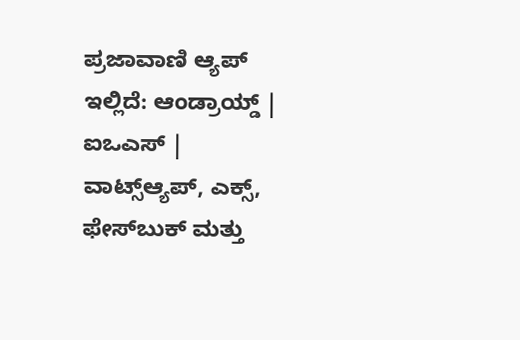ಪ್ರಜಾವಾಣಿ ಆ್ಯಪ್ ಇಲ್ಲಿದೆ: ಆಂಡ್ರಾಯ್ಡ್ | ಐಒಎಸ್ | ವಾಟ್ಸ್ಆ್ಯಪ್, ಎಕ್ಸ್, ಫೇಸ್‌ಬುಕ್ ಮತ್ತು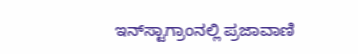ಇನ್‌ಸ್ಟಾಗ್ರಾಂನಲ್ಲಿ ಪ್ರಜಾವಾಣಿ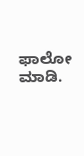ಫಾಲೋ ಮಾಡಿ.